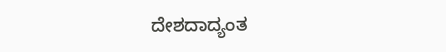ದೇಶದಾದ್ಯಂತ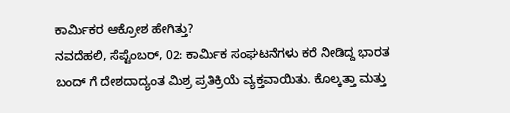ಕಾರ್ಮಿಕರ ಆಕ್ರೋಶ ಹೇಗಿತ್ತು?
ನವದೆಹಲಿ, ಸೆಪ್ಟೆಂಬರ್, 02: ಕಾರ್ಮಿಕ ಸಂಘಟನೆಗಳು ಕರೆ ನೀಡಿದ್ದ ಭಾರತ ಬಂದ್ ಗೆ ದೇಶದಾದ್ಯಂತ ಮಿಶ್ರ ಪ್ರತಿಕ್ರಿಯೆ ವ್ಯಕ್ತವಾಯಿತು. ಕೊಲ್ಕತ್ತಾ ಮತ್ತು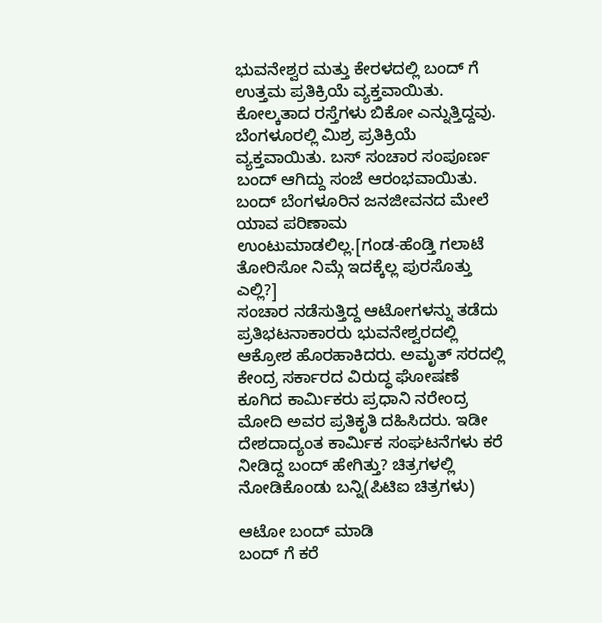ಭುವನೇಶ್ವರ ಮತ್ತು ಕೇರಳದಲ್ಲಿ ಬಂದ್ ಗೆ ಉತ್ತಮ ಪ್ರತಿಕ್ರಿಯೆ ವ್ಯಕ್ತವಾಯಿತು.
ಕೋಲ್ಕತಾದ ರಸ್ತೆಗಳು ಬಿಕೋ ಎನ್ನುತ್ತಿದ್ದವು. ಬೆಂಗಳೂರಲ್ಲಿ ಮಿಶ್ರ ಪ್ರತಿಕ್ರಿಯೆ ವ್ಯಕ್ತವಾಯಿತು. ಬಸ್ ಸಂಚಾರ ಸಂಪೂರ್ಣ ಬಂದ್ ಆಗಿದ್ದು ಸಂಜೆ ಆರಂಭವಾಯಿತು. ಬಂದ್ ಬೆಂಗಳೂರಿನ ಜನಜೀವನದ ಮೇಲೆ ಯಾವ ಪರಿಣಾಮ ಉಂಟುಮಾಡಲಿಲ್ಲ.[ಗಂಡ-ಹೆಂಡ್ತಿ ಗಲಾಟೆ ತೋರಿಸೋ ನಿಮ್ಗೆ ಇದಕ್ಕೆಲ್ಲ ಪುರಸೊತ್ತು ಎಲ್ಲಿ?]
ಸಂಚಾರ ನಡೆಸುತ್ತಿದ್ದ ಆಟೋಗಳನ್ನು ತಡೆದು ಪ್ರತಿಭಟನಾಕಾರರು ಭುವನೇಶ್ವರದಲ್ಲಿ ಆಕ್ರೋಶ ಹೊರಹಾಕಿದರು. ಅಮೃತ್ ಸರದಲ್ಲಿ ಕೇಂದ್ರ ಸರ್ಕಾರದ ವಿರುದ್ಧ ಘೋಷಣೆ ಕೂಗಿದ ಕಾರ್ಮಿಕರು ಪ್ರಧಾನಿ ನರೇಂದ್ರ ಮೋದಿ ಅವರ ಪ್ರತಿಕೃತಿ ದಹಿಸಿದರು. ಇಡೀ ದೇಶದಾದ್ಯಂತ ಕಾರ್ಮಿಕ ಸಂಘಟನೆಗಳು ಕರೆ ನೀಡಿದ್ದ ಬಂದ್ ಹೇಗಿತ್ತು? ಚಿತ್ರಗಳಲ್ಲಿ ನೋಡಿಕೊಂಡು ಬನ್ನಿ(ಪಿಟಿಐ ಚಿತ್ರಗಳು)

ಆಟೋ ಬಂದ್ ಮಾಡಿ
ಬಂದ್ ಗೆ ಕರೆ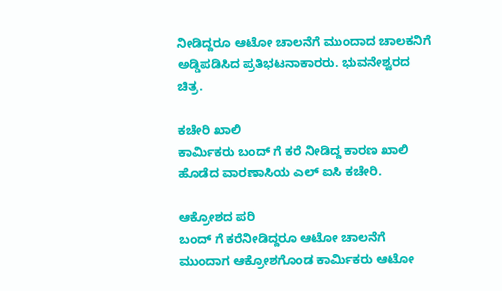ನೀಡಿದ್ದರೂ ಆಟೋ ಚಾಲನೆಗೆ ಮುಂದಾದ ಚಾಲಕನಿಗೆ ಅಡ್ಡಿಪಡಿಸಿದ ಪ್ರತಿಭಟನಾಕಾರರು. ಭುವನೇಶ್ವರದ ಚಿತ್ರ.

ಕಚೇರಿ ಖಾಲಿ
ಕಾರ್ಮಿಕರು ಬಂದ್ ಗೆ ಕರೆ ನೀಡಿದ್ದ ಕಾರಣ ಖಾಲಿ ಹೊಡೆದ ವಾರಣಾಸಿಯ ಎಲ್ ಐಸಿ ಕಚೇರಿ.

ಆಕ್ರೋಶದ ಪರಿ
ಬಂದ್ ಗೆ ಕರೆನೀಡಿದ್ದರೂ ಆಟೋ ಚಾಲನೆಗೆ ಮುಂದಾಗ ಆಕ್ರೋಶಗೊಂಡ ಕಾರ್ಮಿಕರು ಆಟೋ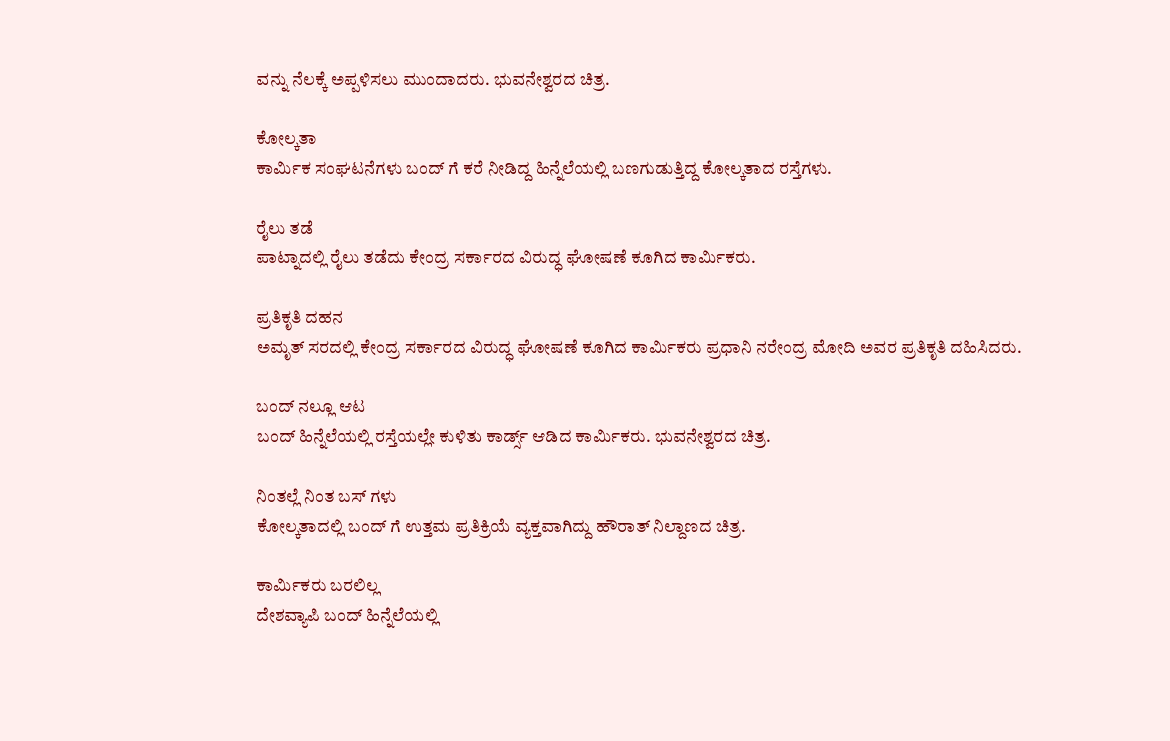ವನ್ನು ನೆಲಕ್ಕೆ ಅಪ್ಪಳಿಸಲು ಮುಂದಾದರು. ಭುವನೇಶ್ವರದ ಚಿತ್ರ.

ಕೋಲ್ಕತಾ
ಕಾರ್ಮಿಕ ಸಂಘಟನೆಗಳು ಬಂದ್ ಗೆ ಕರೆ ನೀಡಿದ್ದ ಹಿನ್ನೆಲೆಯಲ್ಲಿ ಬಣಗುಡುತ್ತಿದ್ದ ಕೋಲ್ಕತಾದ ರಸ್ತೆಗಳು.

ರೈಲು ತಡೆ
ಪಾಟ್ನಾದಲ್ಲಿ ರೈಲು ತಡೆದು ಕೇಂದ್ರ ಸರ್ಕಾರದ ವಿರುದ್ಧ ಘೋಷಣೆ ಕೂಗಿದ ಕಾರ್ಮಿಕರು.

ಪ್ರತಿಕೃತಿ ದಹನ
ಅಮೃತ್ ಸರದಲ್ಲಿ ಕೇಂದ್ರ ಸರ್ಕಾರದ ವಿರುದ್ಧ ಘೋಷಣೆ ಕೂಗಿದ ಕಾರ್ಮಿಕರು ಪ್ರಧಾನಿ ನರೇಂದ್ರ ಮೋದಿ ಅವರ ಪ್ರತಿಕೃತಿ ದಹಿಸಿದರು.

ಬಂದ್ ನಲ್ಲೂ ಆಟ
ಬಂದ್ ಹಿನ್ನೆಲೆಯಲ್ಲಿ ರಸ್ತೆಯಲ್ಲೇ ಕುಳಿತು ಕಾರ್ಡ್ಸ್ ಆಡಿದ ಕಾರ್ಮಿಕರು. ಭುವನೇಶ್ವರದ ಚಿತ್ರ.

ನಿಂತಲ್ಲೆ ನಿಂತ ಬಸ್ ಗಳು
ಕೋಲ್ಕತಾದಲ್ಲಿ ಬಂದ್ ಗೆ ಉತ್ತಮ ಪ್ರತಿಕ್ರಿಯೆ ವ್ಯಕ್ತವಾಗಿದ್ದು ಹೌರಾತ್ ನಿಲ್ದಾಣದ ಚಿತ್ರ.

ಕಾರ್ಮಿಕರು ಬರಲಿಲ್ಲ
ದೇಶವ್ಯಾಪಿ ಬಂದ್ ಹಿನ್ನೆಲೆಯಲ್ಲಿ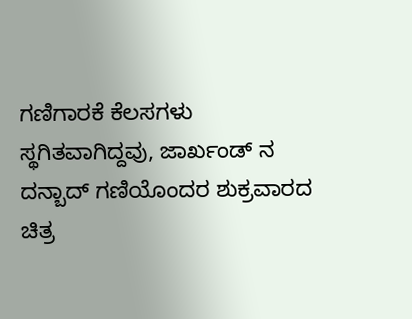ಗಣಿಗಾರಕೆ ಕೆಲಸಗಳು ಸ್ಥಗಿತವಾಗಿದ್ದವು, ಜಾರ್ಖಂಡ್ ನ ದನ್ಬಾದ್ ಗಣಿಯೊಂದರ ಶುಕ್ರವಾರದ ಚಿತ್ರ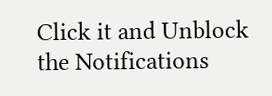Click it and Unblock the Notifications